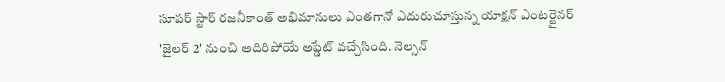సూపర్ స్టార్ రజనీకాంత్ అభిమానులు ఎంతగానో ఎదురుచూస్తున్న యాక్షన్ ఎంటర్టైనర్ 'జైలర్ 2' నుంచి అదిరిపోయే అప్డేట్ వచ్చేసింది. నెల్సన్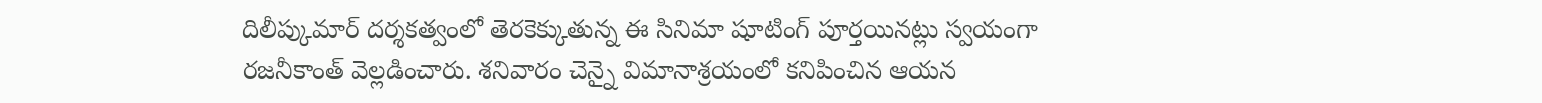దిలీప్కుమార్ దర్శకత్వంలో తెరకెక్కుతున్న ఈ సినిమా షూటింగ్ పూర్తయినట్లు స్వయంగా రజనీకాంత్ వెల్లడించారు. శనివారం చెన్నై విమానాశ్రయంలో కనిపించిన ఆయన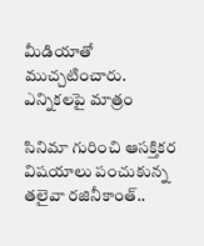మీడియాతో ముచ్చటించారు.
ఎన్నికలపై మాత్రం

సినిమా గురించి ఆసక్తికర విషయాలు పంచుకున్న తలైవా రజినీకాంత్..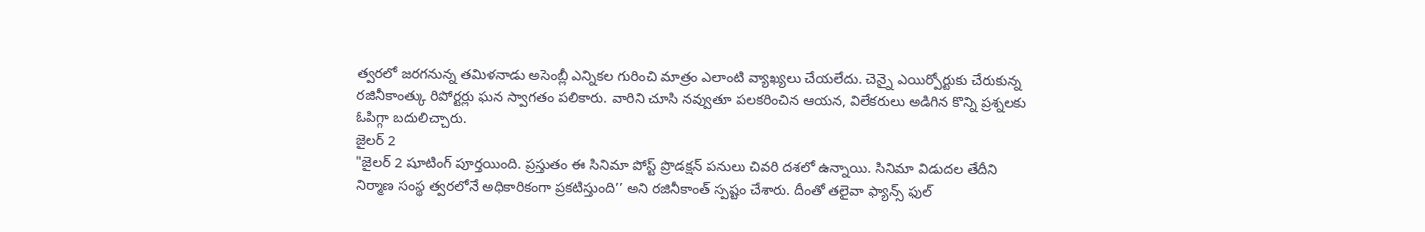త్వరలో జరగనున్న తమిళనాడు అసెంబ్లీ ఎన్నికల గురించి మాత్రం ఎలాంటి వ్యాఖ్యలు చేయలేదు. చెన్నై ఎయిర్పోర్టుకు చేరుకున్న రజినీకాంత్కు రిపోర్టర్లు ఘన స్వాగతం పలికారు. వారిని చూసి నవ్వుతూ పలకరించిన ఆయన, విలేకరులు అడిగిన కొన్ని ప్రశ్నలకు ఓపిగ్గా బదులిచ్చారు.
జైలర్ 2
"జైలర్ 2 షూటింగ్ పూర్తయింది. ప్రస్తుతం ఈ సినిమా పోస్ట్ ప్రొడక్షన్ పనులు చివరి దశలో ఉన్నాయి. సినిమా విడుదల తేదీని నిర్మాణ సంస్థ త్వరలోనే అధికారికంగా ప్రకటిస్తుంది’’ అని రజినీకాంత్ స్పష్టం చేశారు. దీంతో తలైవా ఫ్యాన్స్ ఫుల్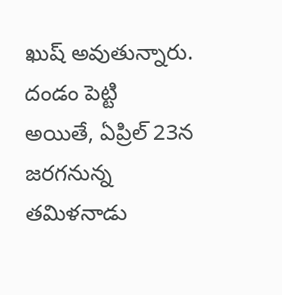ఖుష్ అవుతున్నారు.
దండం పెట్టి
అయితే, ఏప్రిల్ 23న జరగనున్న తమిళనాడు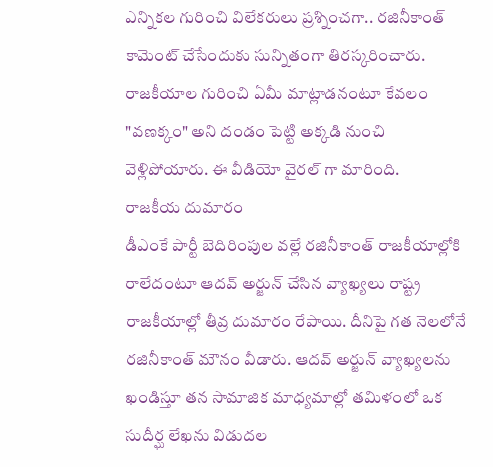ఎన్నికల గురించి విలేకరులు ప్రశ్నించగా.. రజినీకాంత్ కామెంట్ చేసేందుకు సున్నితంగా తిరస్కరించారు. రాజకీయాల గురించి ఏమీ మాట్లాడనంటూ కేవలం "వణక్కం" అని దండం పెట్టి అక్కడి నుంచి వెళ్లిపోయారు. ఈ వీడియో వైరల్ గా మారింది.
రాజకీయ దుమారం
డీఎంకే పార్టీ బెదిరింపుల వల్లే రజినీకాంత్ రాజకీయాల్లోకి రాలేదంటూ ఆదవ్ అర్జున్ చేసిన వ్యాఖ్యలు రాష్ట్ర రాజకీయాల్లో తీవ్ర దుమారం రేపాయి. దీనిపై గత నెలలోనే రజినీకాంత్ మౌనం వీడారు. ఆదవ్ అర్జున్ వ్యాఖ్యలను ఖండిస్తూ తన సామాజిక మాధ్యమాల్లో తమిళంలో ఒక సుదీర్ఘ లేఖను విడుదల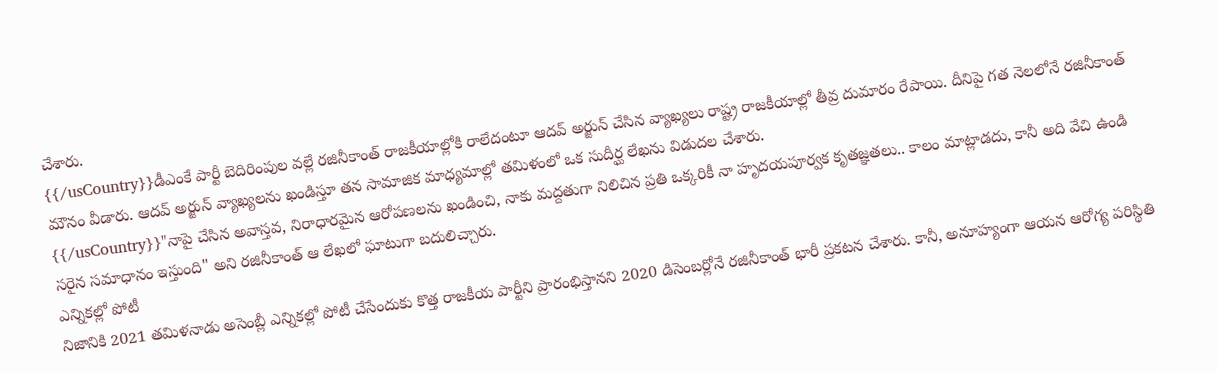చేశారు.
{{/usCountry}}డీఎంకే పార్టీ బెదిరింపుల వల్లే రజినీకాంత్ రాజకీయాల్లోకి రాలేదంటూ ఆదవ్ అర్జున్ చేసిన వ్యాఖ్యలు రాష్ట్ర రాజకీయాల్లో తీవ్ర దుమారం రేపాయి. దీనిపై గత నెలలోనే రజినీకాంత్ మౌనం వీడారు. ఆదవ్ అర్జున్ వ్యాఖ్యలను ఖండిస్తూ తన సామాజిక మాధ్యమాల్లో తమిళంలో ఒక సుదీర్ఘ లేఖను విడుదల చేశారు.
{{/usCountry}}"నాపై చేసిన అవాస్తవ, నిరాధారమైన ఆరోపణలను ఖండించి, నాకు మద్దతుగా నిలిచిన ప్రతి ఒక్కరికీ నా హృదయపూర్వక కృతజ్ఞతలు.. కాలం మాట్లాడదు, కానీ అది వేచి ఉండి సరైన సమాధానం ఇస్తుంది" అని రజినీకాంత్ ఆ లేఖలో ఘాటుగా బదులిచ్చారు.
ఎన్నికల్లో పోటీ
నిజానికి 2021 తమిళనాడు అసెంబ్లీ ఎన్నికల్లో పోటీ చేసేందుకు కొత్త రాజకీయ పార్టీని ప్రారంభిస్తానని 2020 డిసెంబర్లోనే రజినీకాంత్ భారీ ప్రకటన చేశారు. కానీ, అనూహ్యంగా ఆయన ఆరోగ్య పరిస్థితి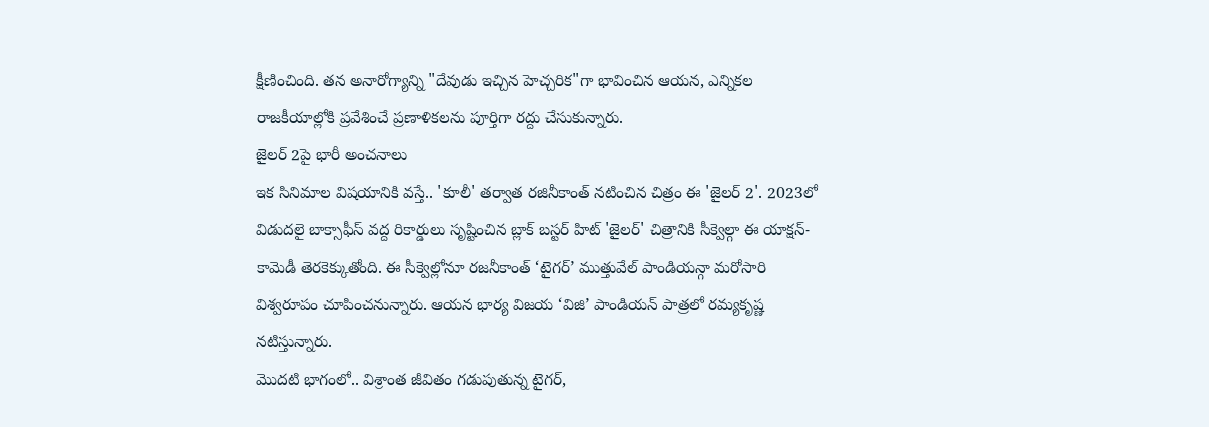క్షీణించింది. తన అనారోగ్యాన్ని "దేవుడు ఇచ్చిన హెచ్చరిక"గా భావించిన ఆయన, ఎన్నికల రాజకీయాల్లోకి ప్రవేశించే ప్రణాళికలను పూర్తిగా రద్దు చేసుకున్నారు.
జైలర్ 2పై భారీ అంచనాలు
ఇక సినిమాల విషయానికి వస్తే.. 'కూలీ' తర్వాత రజినీకాంత్ నటించిన చిత్రం ఈ 'జైలర్ 2'. 2023లో విడుదలై బాక్సాఫీస్ వద్ద రికార్డులు సృష్టించిన బ్లాక్ బస్టర్ హిట్ 'జైలర్' చిత్రానికి సీక్వెల్గా ఈ యాక్షన్-కామెడీ తెరకెక్కుతోంది. ఈ సీక్వెల్లోనూ రజనీకాంత్ ‘టైగర్’ ముత్తువేల్ పాండియన్గా మరోసారి విశ్వరూపం చూపించనున్నారు. ఆయన భార్య విజయ ‘విజి’ పాండియన్ పాత్రలో రమ్యకృష్ణ నటిస్తున్నారు.
మొదటి భాగంలో.. విశ్రాంత జీవితం గడుపుతున్న టైగర్,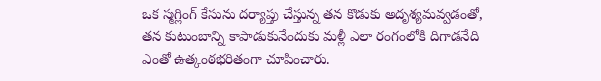ఒక స్మగ్లింగ్ కేసును దర్యాప్తు చేస్తున్న తన కొడుకు అదృశ్యమవ్వడంతో, తన కుటుంబాన్ని కాపాడుకునేందుకు మళ్లీ ఎలా రంగంలోకి దిగాడనేది ఎంతో ఉత్కంఠభరితంగా చూపించారు.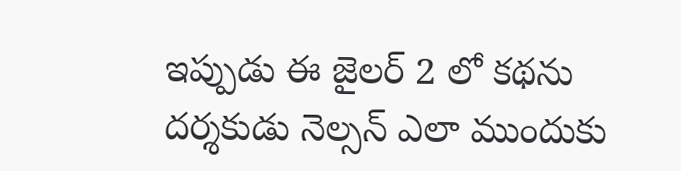ఇప్పుడు ఈ జైలర్ 2 లో కథను దర్శకుడు నెల్సన్ ఎలా ముందుకు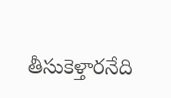తీసుకెళ్తారనేది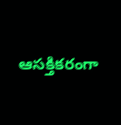ఆసక్తికరంగా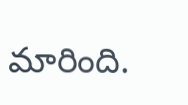మారింది.